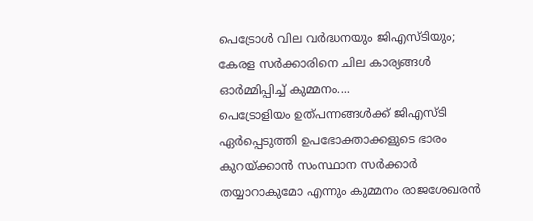പെട്രോൾ വില വർദ്ധനയും ജിഎസ്ടിയും; കേരള സർക്കാരിനെ ചില കാര്യങ്ങൾ ഓർമ്മിപ്പിച്ച് കുമ്മനം....
പെട്രോളിയം ഉത്പന്നങ്ങൾക്ക് ജിഎസ്ടി ഏർപ്പെടുത്തി ഉപഭോക്താക്കളുടെ ഭാരം കുറയ്ക്കാൻ സംസ്ഥാന സർക്കാർ തയ്യാറാകുമോ എന്നും കുമ്മനം രാജശേഖരൻ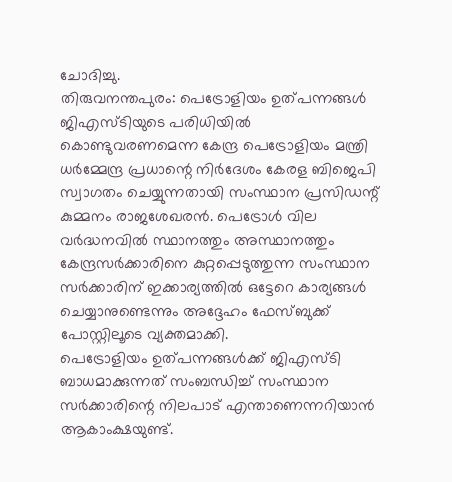ചോദിച്ചു.
തിരുവനന്തപുരം: പെട്രോളിയം ഉത്പന്നങ്ങൾ ജിഎസ്ടിയുടെ പരിധിയിൽ കൊണ്ടുവരണമെന്ന കേന്ദ്ര പെട്രോളിയം മന്ത്രി ധർമ്മേന്ദ്ര പ്രധാന്റെ നിർദേശം കേരള ബിജെപി സ്വാഗതം ചെയ്യുന്നതായി സംസ്ഥാന പ്രസിഡന്റ് കുമ്മനം രാജശേഖരൻ. പെട്രോൾ വില വർദ്ധനവിൽ സ്ഥാനത്തും അസ്ഥാനത്തും കേന്ദ്രസർക്കാരിനെ കുറ്റപ്പെടുത്തുന്ന സംസ്ഥാന സർക്കാരിന് ഇക്കാര്യത്തിൽ ഒട്ടേറെ കാര്യങ്ങൾ ചെയ്യാനുണ്ടെന്നും അദ്ദേഹം ഫേസ്ബുക്ക് പോസ്റ്റിലൂടെ വ്യക്തമാക്കി.
പെട്രോളിയം ഉത്പന്നങ്ങൾക്ക് ജിഎസ്ടി ബാധമാക്കുന്നത് സംബന്ധിച്ച് സംസ്ഥാന സർക്കാരിന്റെ നിലപാട് എന്താണെന്നറിയാൻ ആകാംക്ഷയുണ്ട്.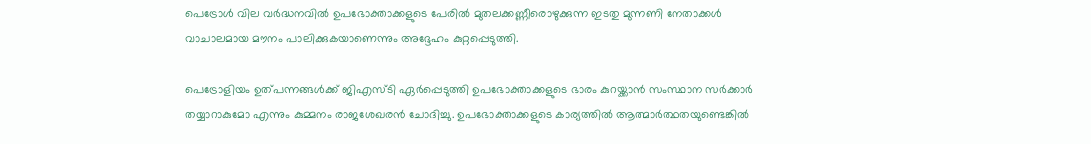പെട്രോൾ വില വർദ്ധനവിൽ ഉപഭോക്താക്കളുടെ പേരിൽ മുതലക്കണ്ണീരൊഴുക്കുന്ന ഇടതു മുന്നണി നേതാക്കൾ വാചാലമായ മൗനം പാലിക്കുകയാണെന്നും അദ്ദേഹം കുറ്റപ്പെടുത്തി.

പെട്രോളിയം ഉത്പന്നങ്ങൾക്ക് ജിഎസ്ടി ഏർപ്പെടുത്തി ഉപഭോക്താക്കളുടെ ഭാരം കുറയ്ക്കാൻ സംസ്ഥാന സർക്കാർ തയ്യാറാകുമോ എന്നും കുമ്മനം രാജശേഖരൻ ചോദിച്ചു. ഉപഭോക്താക്കളുടെ കാര്യത്തിൽ ആത്മാർത്ഥതയുണ്ടെങ്കിൽ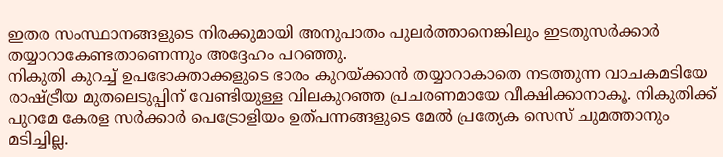ഇതര സംസ്ഥാനങ്ങളുടെ നിരക്കുമായി അനുപാതം പുലർത്താനെങ്കിലും ഇടതുസർക്കാർ തയ്യാറാകേണ്ടതാണെന്നും അദ്ദേഹം പറഞ്ഞു.
നികുതി കുറച്ച് ഉപഭോക്താക്കളുടെ ഭാരം കുറയ്ക്കാൻ തയ്യാറാകാതെ നടത്തുന്ന വാചകമടിയേ രാഷ്ട്രീയ മുതലെടുപ്പിന് വേണ്ടിയുള്ള വിലകുറഞ്ഞ പ്രചരണമായേ വീക്ഷിക്കാനാകൂ. നികുതിക്ക് പുറമേ കേരള സർക്കാർ പെട്രോളിയം ഉത്പന്നങ്ങളുടെ മേൽ പ്രത്യേക സെസ് ചുമത്താനും മടിച്ചില്ല.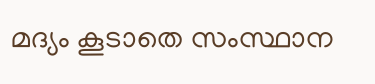മദ്യം കൂടാതെ സംസ്ഥാന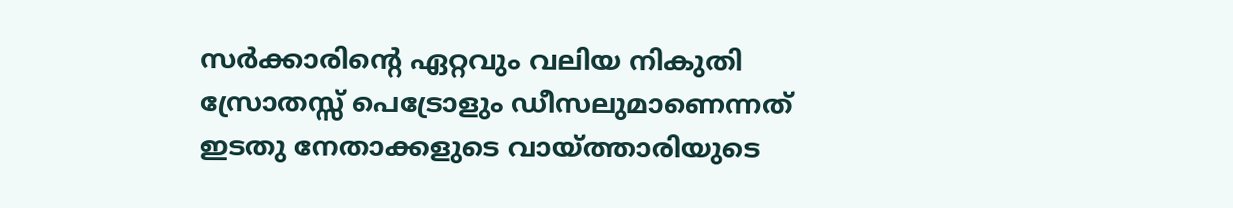സർക്കാരിന്റെ ഏറ്റവും വലിയ നികുതി സ്രോതസ്സ് പെട്രോളും ഡീസലുമാണെന്നത് ഇടതു നേതാക്കളുടെ വായ്ത്താരിയുടെ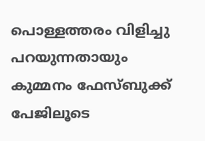പൊള്ളത്തരം വിളിച്ചു പറയുന്നതായും കുമ്മനം ഫേസ്ബുക്ക് പേജിലൂടെ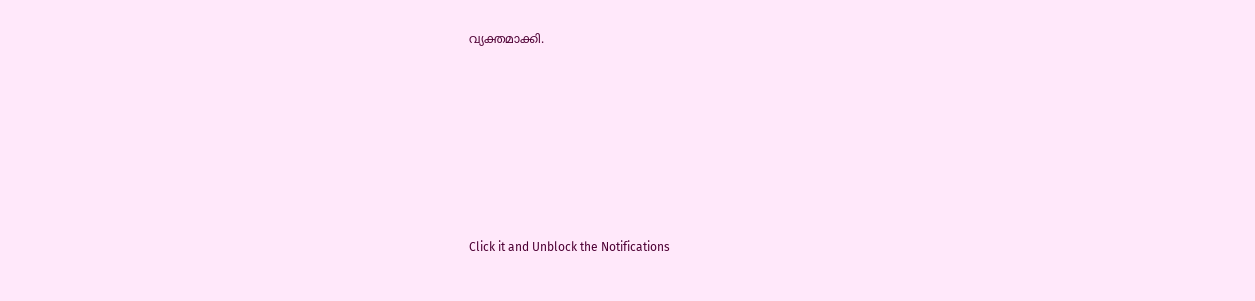വ്യക്തമാക്കി.












Click it and Unblock the Notifications